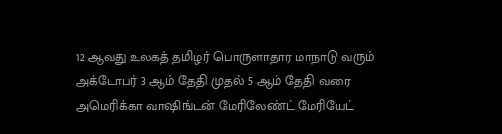12 ஆவது உலகத் தமிழர் பொருளாதார மாநாடு வரும் அக்டோபர் 3 ஆம் தேதி முதல் 5 ஆம் தேதி வரை அமெரிக்கா வாஷிங்டன் மேரிலேண்ட் மேரியேட்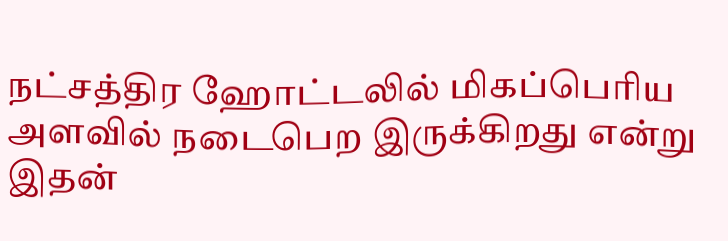நட்சத்திர ஹோட்டலில் மிகப்பெரிய அளவில் நடைபெற இருக்கிறது என்று இதன்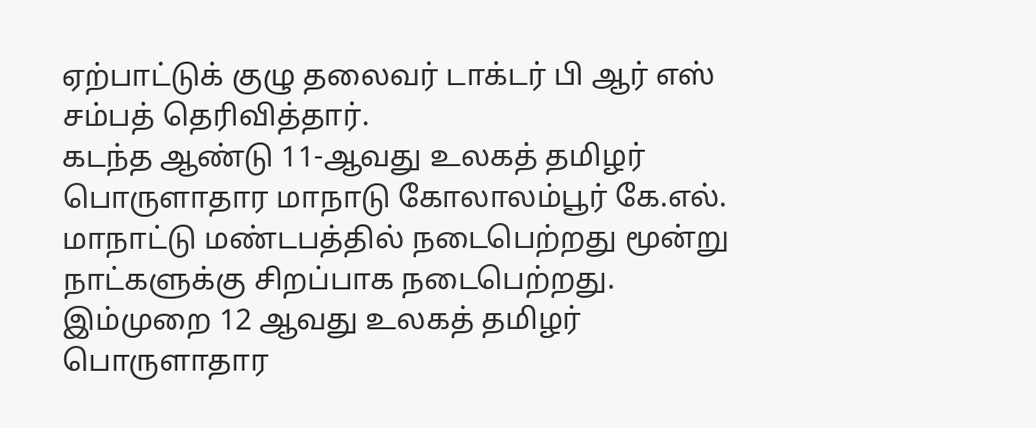ஏற்பாட்டுக் குழு தலைவர் டாக்டர் பி ஆர் எஸ் சம்பத் தெரிவித்தார்.
கடந்த ஆண்டு 11-ஆவது உலகத் தமிழர் பொருளாதார மாநாடு கோலாலம்பூர் கே.எல். மாநாட்டு மண்டபத்தில் நடைபெற்றது மூன்று நாட்களுக்கு சிறப்பாக நடைபெற்றது.
இம்முறை 12 ஆவது உலகத் தமிழர் பொருளாதார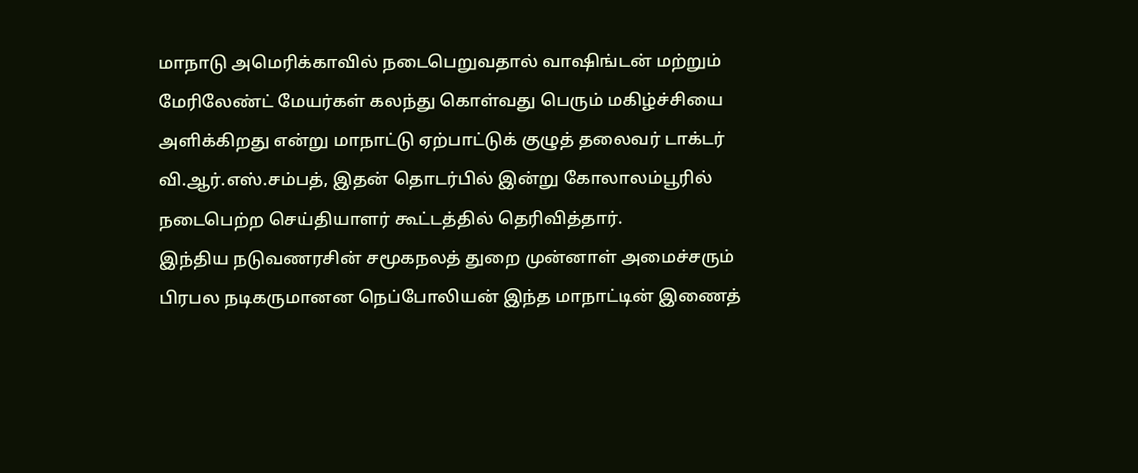மாநாடு அமெரிக்காவில் நடைபெறுவதால் வாஷிங்டன் மற்றும் மேரிலேண்ட் மேயர்கள் கலந்து கொள்வது பெரும் மகிழ்ச்சியை அளிக்கிறது என்று மாநாட்டு ஏற்பாட்டுக் குழுத் தலைவர் டாக்டர் வி.ஆர்.எஸ்.சம்பத், இதன் தொடர்பில் இன்று கோலாலம்பூரில் நடைபெற்ற செய்தியாளர் கூட்டத்தில் தெரிவித்தார்.
இந்திய நடுவணரசின் சமூகநலத் துறை முன்னாள் அமைச்சரும் பிரபல நடிகருமானன நெப்போலியன் இந்த மாநாட்டின் இணைத்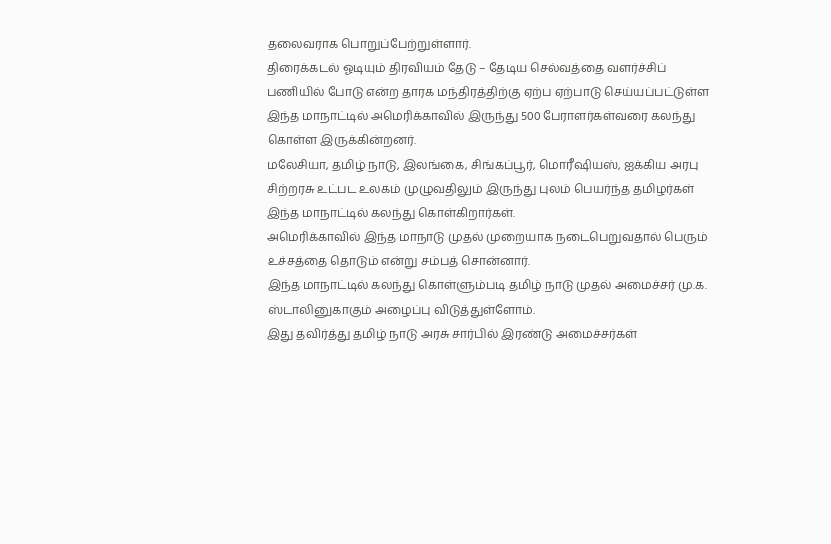தலைவராக பொறுப்பேற்றுள்ளார்.
திரைக்கடல் ஓடியும் திரவியம் தேடு – தேடிய செல்வத்தை வளர்ச்சிப் பணியில் போடு என்ற தாரக மந்திரத்திற்கு ஏற்ப ஏற்பாடு செய்யப்பட்டுள்ள இந்த மாநாட்டில் அமெரிக்காவில் இருந்து 500 பேராளர்கள்வரை கலந்து கொள்ள இருக்கின்றனர்.
மலேசியா, தமிழ் நாடு, இலங்கை, சிங்கப்பூர், மொரீஷியஸ், ஐக்கிய அரபு சிற்றரசு உட்பட உலகம் முழுவதிலும் இருந்து புலம் பெயர்ந்த தமிழர்கள் இந்த மாநாட்டில் கலந்து கொள்கிறார்கள்.
அமெரிக்காவில் இந்த மாநாடு முதல் முறையாக நடைபெறுவதால் பெரும் உச்சத்தை தொடும் என்று சம்பத் சொன்னார்.
இந்த மாநாட்டில் கலந்து கொள்ளும்படி தமிழ் நாடு முதல் அமைச்சர் மு.க. ஸ்டாலினுகாகும் அழைப்பு விடுத்துள்ளோம்.
இது தவிர்த்து தமிழ் நாடு அரசு சார்பில் இரண்டு அமைச்சர்கள்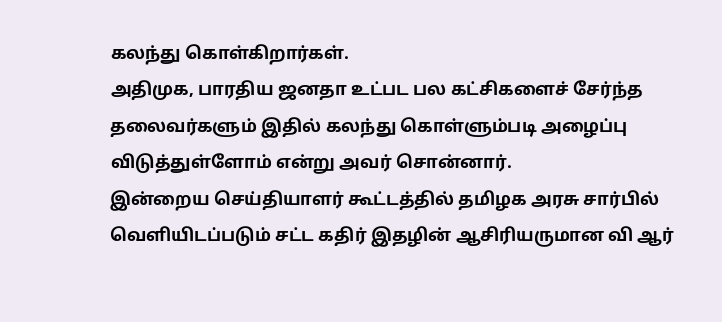கலந்து கொள்கிறார்கள்.
அதிமுக, பாரதிய ஜனதா உட்பட பல கட்சிகளைச் சேர்ந்த தலைவர்களும் இதில் கலந்து கொள்ளும்படி அழைப்பு விடுத்துள்ளோம் என்று அவர் சொன்னார்.
இன்றைய செய்தியாளர் கூட்டத்தில் தமிழக அரசு சார்பில் வெளியிடப்படும் சட்ட கதிர் இதழின் ஆசிரியருமான வி ஆர்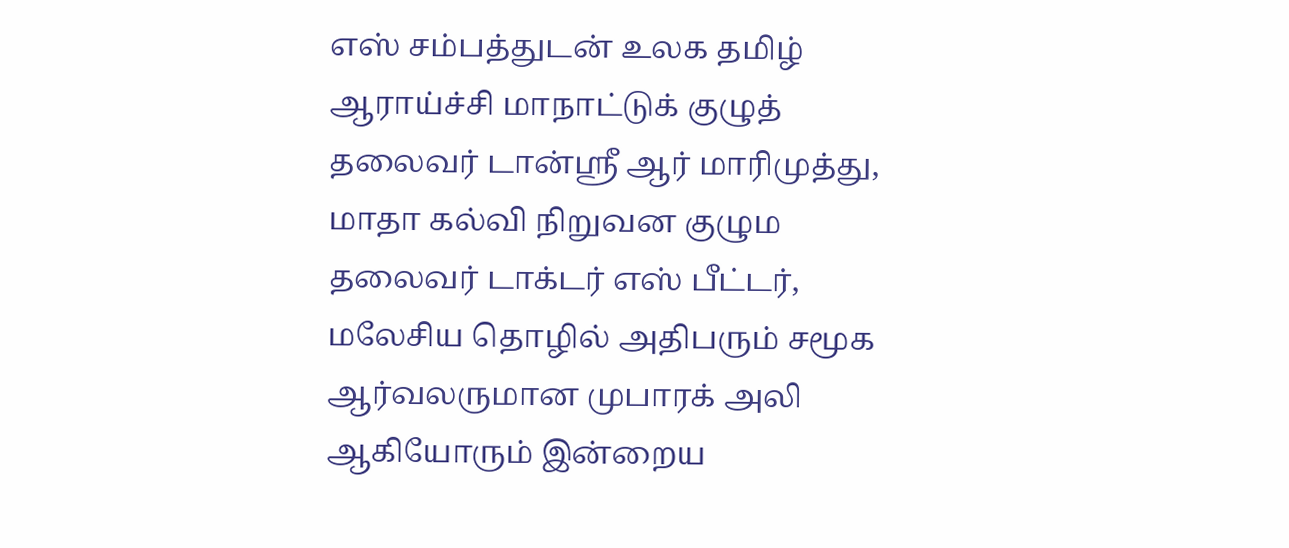எஸ் சம்பத்துடன் உலக தமிழ் ஆராய்ச்சி மாநாட்டுக் குழுத் தலைவர் டான்ஸ்ரீ ஆர் மாரிமுத்து, மாதா கல்வி நிறுவன குழும தலைவர் டாக்டர் எஸ் பீட்டர், மலேசிய தொழில் அதிபரும் சமூக ஆர்வலருமான முபாரக் அலி ஆகியோரும் இன்றைய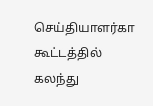செய்தியாளர்கா கூட்டத்தில் கலந்து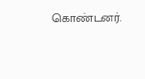கொண்டனர்.